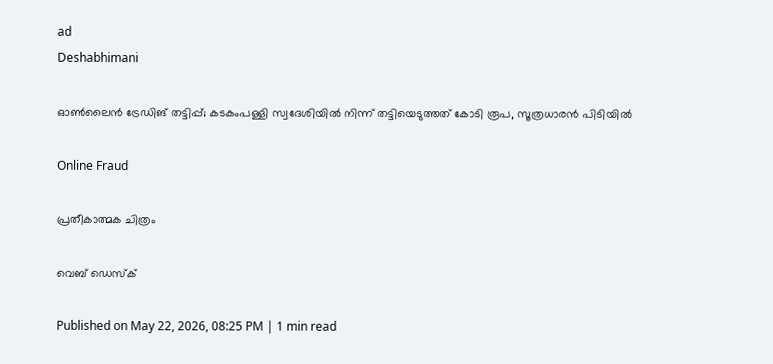ad
Deshabhimani

ഓൺലൈൻ ട്രേഡിങ് തട്ടിപ്പ്; കടകംപള്ളി സ്വദേശിയിൽ നിന്ന് തട്ടിയെടുത്തത് കോടി രൂപ, സൂത്രധാരൻ പിടിയിൽ

Online Fraud

പ്രതീകാത്മക ചിത്രം

വെബ് ഡെസ്ക്

Published on May 22, 2026, 08:25 PM | 1 min read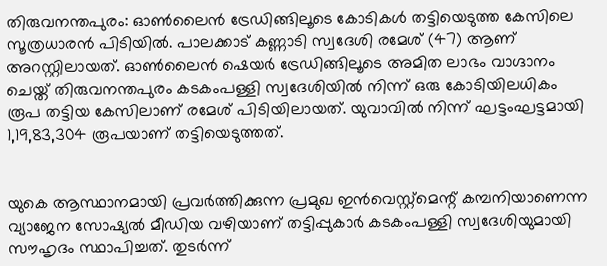തിരുവനന്തപുരം: ഓൺലൈൻ ട്രേഡിങ്ങിലൂടെ കോടികൾ തട്ടിയെടുത്ത കേസിലെ സൂത്രധാരൻ പിടിയിൽ. പാലക്കാട് കണ്ണാടി സ്വദേശി രമേശ് (47) ആണ് അറസ്റ്റിലായത്. ഓൺലൈൻ ഷെയർ ട്രേഡിങ്ങിലൂടെ അമിത ലാഭം വാഗ്ദാനം ചെയ്ത് തിരുവനന്തപുരം കടകംപള്ളി സ്വദേശിയിൽ നിന്ന് ഒരു കോടിയിലധികം രൂപ തട്ടിയ കേസിലാണ് രമേശ് പിടിയിലായത്. യുവാവിൽ നിന്ന് ഘട്ടംഘട്ടമായി 1,19,83,304 രൂപയാണ് തട്ടിയെടുത്തത്.


യുകെ ആസ്ഥാനമായി പ്രവർത്തിക്കുന്ന പ്രമുഖ ഇൻവെസ്റ്റ്‌മെന്റ് കമ്പനിയാണെന്ന വ്യാജേന സോഷ്യൽ മീഡിയ വഴിയാണ് തട്ടിപ്പുകാർ കടകംപള്ളി സ്വദേശിയുമായി സൗഹൃദം സ്ഥാപിച്ചത്. തുടർന്ന്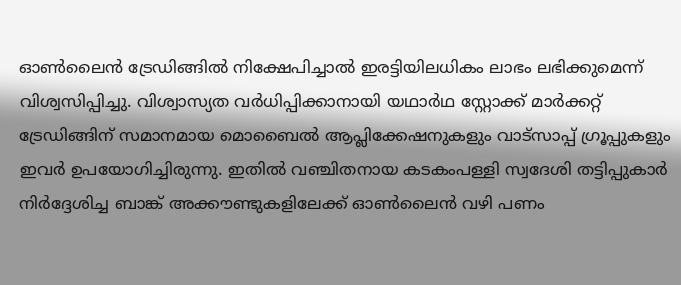ഓൺലൈൻ ട്രേഡിങ്ങിൽ നിക്ഷേപിച്ചാൽ ഇരട്ടിയിലധികം ലാഭം ലഭിക്കുമെന്ന് വിശ്വസിപ്പിച്ചു. വിശ്വാസ്യത വർധിപ്പിക്കാനായി യഥാർഥ സ്റ്റോക്ക് മാർക്കറ്റ് ട്രേഡിങ്ങിന് സമാനമായ മൊബൈൽ ആപ്ലിക്കേഷനുകളും വാട്സാപ്പ് ഗ്രൂപ്പുകളും ഇവർ ഉപയോഗിച്ചിരുന്നു. ഇതിൽ വഞ്ചിതനായ കടകംപള്ളി സ്വദേശി തട്ടിപ്പുകാർ നിർദ്ദേശിച്ച ബാങ്ക് അക്കൗണ്ടുകളിലേക്ക് ഓൺലൈൻ വഴി പണം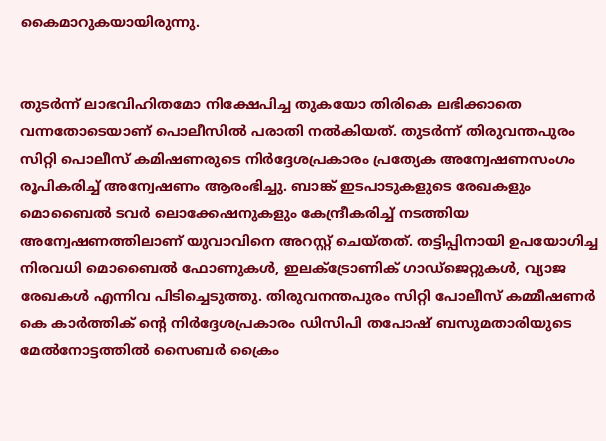കൈമാറുകയായിരുന്നു.


തുടർന്ന് ലാഭവിഹിതമോ നിക്ഷേപിച്ച തുകയോ തിരികെ ലഭിക്കാതെ വന്നതോടെയാണ് പൊലീസിൽ പരാതി നൽകിയത്. തുടർന്ന് തിരുവന്തപുരം സിറ്റി പൊലീസ് കമിഷണരുടെ നിർദ്ദേശപ്രകാരം പ്രത്യേക അന്വേഷണസംഗം രൂപികരിച്ച് അന്വേഷണം ആരംഭിച്ചു. ബാങ്ക് ഇടപാടുകളുടെ രേഖകളും മൊബൈൽ ടവർ ലൊക്കേഷനുകളും കേന്ദ്രീകരിച്ച് നടത്തിയ അന്വേഷണത്തിലാണ് യുവാവിനെ അറസ്റ്റ് ചെയ്തത്. തട്ടിപ്പിനായി ഉപയോഗിച്ച നിരവധി മൊബൈൽ ഫോണുകൾ, ഇലക്ട്രോണിക് ഗാഡ്‌ജെറ്റുകൾ, വ്യാജ രേഖകൾ എന്നിവ പിടിച്ചെടുത്തു. തിരുവനന്തപുരം സിറ്റി പോലീസ് കമ്മീഷണർ കെ കാർത്തിക് ന്റെ നിർദ്ദേശപ്രകാരം ഡിസിപി തപോഷ് ബസുമതാരിയുടെ മേൽനോട്ടത്തിൽ സൈബർ ക്രൈം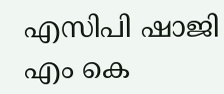എസിപി ഷാജി എം കെ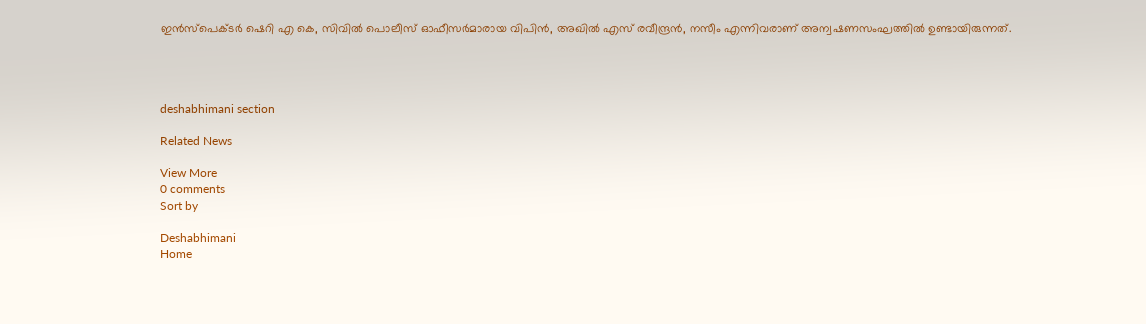ഇൻസ്പെക്ടർ ഷെറി എ കെ, സിവിൽ പൊലീസ് ഓഫീസർമാരായ വിപിൻ, അഖിൽ എസ് രവീന്ദ്രൻ, നസീം എന്നിവരാണ് അന്വഷണസംഘത്തിൽ ഉണ്ടായിരുന്നത്.




deshabhimani section

Related News

View More
0 comments
Sort by

Deshabhimani
Home